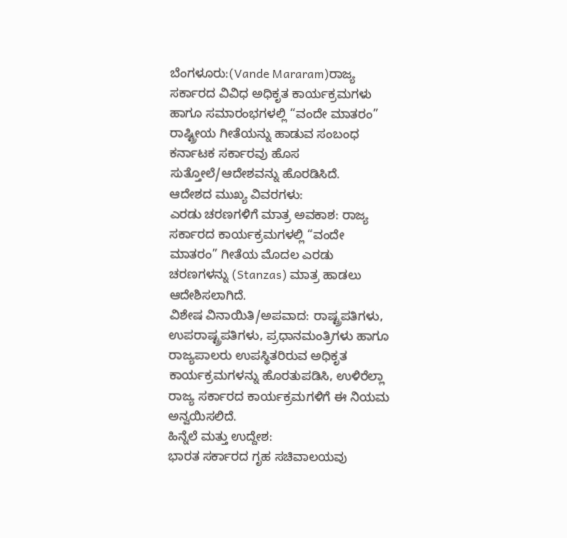ಬೆಂಗಳೂರು:(Vande Mararam)ರಾಜ್ಯ ಸರ್ಕಾರದ ವಿವಿಧ ಅಧಿಕೃತ ಕಾರ್ಯಕ್ರಮಗಳು ಹಾಗೂ ಸಮಾರಂಭಗಳಲ್ಲಿ “ವಂದೇ ಮಾತರಂ” ರಾಷ್ಟ್ರೀಯ ಗೀತೆಯನ್ನು ಹಾಡುವ ಸಂಬಂಧ ಕರ್ನಾಟಕ ಸರ್ಕಾರವು ಹೊಸ ಸುತ್ತೋಲೆ/ಆದೇಶವನ್ನು ಹೊರಡಿಸಿದೆ.
ಆದೇಶದ ಮುಖ್ಯ ವಿವರಗಳು:
ಎರಡು ಚರಣಗಳಿಗೆ ಮಾತ್ರ ಅವಕಾಶ: ರಾಜ್ಯ ಸರ್ಕಾರದ ಕಾರ್ಯಕ್ರಮಗಳಲ್ಲಿ “ವಂದೇ ಮಾತರಂ” ಗೀತೆಯ ಮೊದಲ ಎರಡು ಚರಣಗಳನ್ನು (Stanzas) ಮಾತ್ರ ಹಾಡಲು ಆದೇಶಿಸಲಾಗಿದೆ.
ವಿಶೇಷ ವಿನಾಯಿತಿ/ಅಪವಾದ: ರಾಷ್ಟ್ರಪತಿಗಳು, ಉಪರಾಷ್ಟ್ರಪತಿಗಳು, ಪ್ರಧಾನಮಂತ್ರಿಗಳು ಹಾಗೂ ರಾಜ್ಯಪಾಲರು ಉಪಸ್ಥಿತರಿರುವ ಅಧಿಕೃತ ಕಾರ್ಯಕ್ರಮಗಳನ್ನು ಹೊರತುಪಡಿಸಿ, ಉಳಿರೆಲ್ಲಾ ರಾಜ್ಯ ಸರ್ಕಾರದ ಕಾರ್ಯಕ್ರಮಗಳಿಗೆ ಈ ನಿಯಮ ಅನ್ವಯಿಸಲಿದೆ.
ಹಿನ್ನೆಲೆ ಮತ್ತು ಉದ್ದೇಶ:
ಭಾರತ ಸರ್ಕಾರದ ಗೃಹ ಸಚಿವಾಲಯವು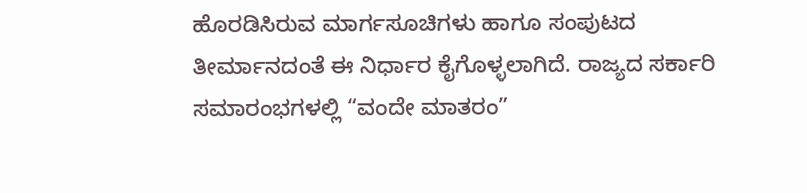ಹೊರಡಿಸಿರುವ ಮಾರ್ಗಸೂಚಿಗಳು ಹಾಗೂ ಸಂಪುಟದ ತೀರ್ಮಾನದಂತೆ ಈ ನಿರ್ಧಾರ ಕೈಗೊಳ್ಳಲಾಗಿದೆ. ರಾಜ್ಯದ ಸರ್ಕಾರಿ ಸಮಾರಂಭಗಳಲ್ಲಿ “ವಂದೇ ಮಾತರಂ”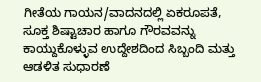ಗೀತೆಯ ಗಾಯನ/ವಾದನದಲ್ಲಿ ಏಕರೂಪತೆ, ಸೂಕ್ತ ಶಿಷ್ಟಾಚಾರ ಹಾಗೂ ಗೌರವವನ್ನು ಕಾಯ್ದುಕೊಳ್ಳುವ ಉದ್ದೇಶದಿಂದ ಸಿಬ್ಬಂದಿ ಮತ್ತು ಆಡಳಿತ ಸುಧಾರಣೆ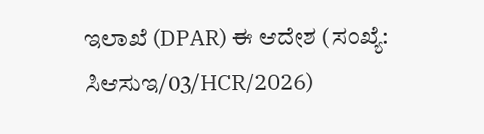ಇಲಾಖೆ (DPAR) ಈ ಆದೇಶ (ಸಂಖ್ಯೆ: ಸಿಆಸುಇ/03/HCR/2026)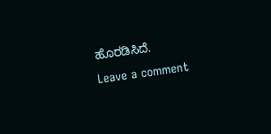ಹೊರಡಿಸಿದೆ.
Leave a comment